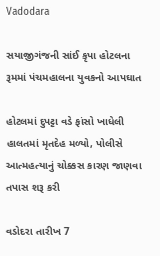Vadodara

સયાજીગંજની સાંઈ કૃપા હોટલના રૂમમાં પંચમહાલના યુવકનો આપઘાત

હોટલમાં દુપટ્ટા વડે ફાંસો ખાધેલી હાલતમાં મૃતદેહ મળ્યો, પોલીસે આત્મહત્યાનું ચોક્કસ કારણ જાણવા તપાસ શરૂ કરી

વડોદરા તારીખ 7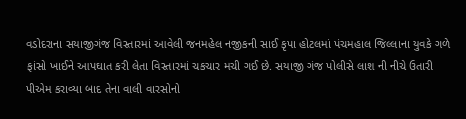વડોદરાના સયાજીગંજ વિસ્તારમાં આવેલી જનમહેલ નજીકની સાઈ કૃપા હોટલમાં પંચમહાલ જિલ્લાના યુવકે ગળે ફાંસો ખાઈને આપઘાત કરી લેતા વિસ્તારમાં ચકચાર મચી ગઈ છે. સયાજી ગંજ પોલીસે લાશ ની નીચે ઉતારી પીએમ કરાવ્યા બાદ તેના વાલી વારસોનો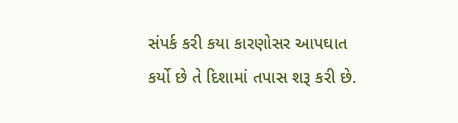સંપર્ક કરી કયા કારણોસર આપઘાત કર્યો છે તે દિશામાં તપાસ શરૂ કરી છે.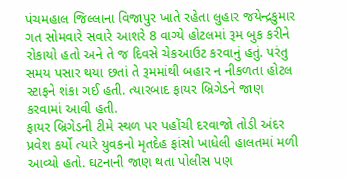પંચમહાલ જિલ્લાના વિજાપુર ખાતે રહેતા લુહાર જયેન્દ્રકુમાર ગત સોમવારે સવારે આશરે 8 વાગ્યે હોટલમાં રૂમ બુક કરીને રોકાયો હતો અને તે જ દિવસે ચેકઆઉટ કરવાનું હતું. પરંતુ સમય પસાર થયા છતાં તે રૂમમાંથી બહાર ન નીકળતા હોટલ સ્ટાફને શંકા ગઈ હતી. ત્યારબાદ ફાયર બ્રિગેડને જાણ કરવામાં આવી હતી.
ફાયર બ્રિગેડની ટીમે સ્થળ પર પહોંચી દરવાજો તોડી અંદર પ્રવેશ કર્યો ત્યારે યુવકનો મૃતદેહ ફાંસો ખાધેલી હાલતમાં મળી આવ્યો હતો. ઘટનાની જાણ થતા પોલીસ પણ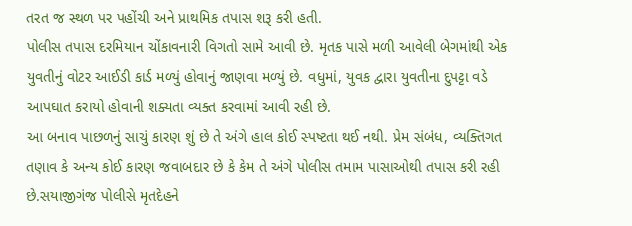તરત જ સ્થળ પર પહોંચી અને પ્રાથમિક તપાસ શરૂ કરી હતી.
પોલીસ તપાસ દરમિયાન ચોંકાવનારી વિગતો સામે આવી છે. મૃતક પાસે મળી આવેલી બેગમાંથી એક યુવતીનું વોટર આઈડી કાર્ડ મળ્યું હોવાનું જાણવા મળ્યું છે. વધુમાં, યુવક દ્વારા યુવતીના દુપટ્ટા વડે આપઘાત કરાયો હોવાની શક્યતા વ્યક્ત કરવામાં આવી રહી છે.
આ બનાવ પાછળનું સાચું કારણ શું છે તે અંગે હાલ કોઈ સ્પષ્ટતા થઈ નથી. પ્રેમ સંબંધ, વ્યક્તિગત તણાવ કે અન્ય કોઈ કારણ જવાબદાર છે કે કેમ તે અંગે પોલીસ તમામ પાસાઓથી તપાસ કરી રહી છે.સયાજીગંજ પોલીસે મૃતદેહને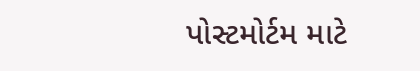પોસ્ટમોર્ટમ માટે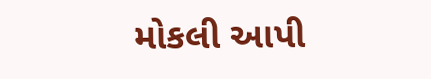મોકલી આપી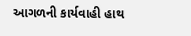આગળની કાર્યવાહી હાથ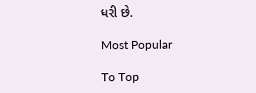ધરી છે.

Most Popular

To Top